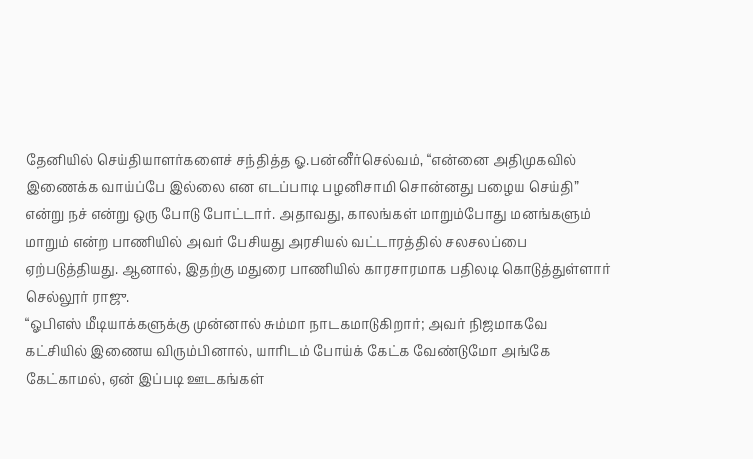தேனியில் செய்தியாளர்களைச் சந்தித்த ஓ.பன்னீர்செல்வம், “என்னை அதிமுகவில் இணைக்க வாய்ப்பே இல்லை என எடப்பாடி பழனிசாமி சொன்னது பழைய செய்தி” என்று நச் என்று ஒரு போடு போட்டார். அதாவது, காலங்கள் மாறும்போது மனங்களும் மாறும் என்ற பாணியில் அவர் பேசியது அரசியல் வட்டாரத்தில் சலசலப்பை ஏற்படுத்தியது. ஆனால், இதற்கு மதுரை பாணியில் காரசாரமாக பதிலடி கொடுத்துள்ளார் செல்லூர் ராஜு.
“ஓபிஎஸ் மீடியாக்களுக்கு முன்னால் சும்மா நாடகமாடுகிறார்; அவர் நிஜமாகவே கட்சியில் இணைய விரும்பினால், யாரிடம் போய்க் கேட்க வேண்டுமோ அங்கே கேட்காமல், ஏன் இப்படி ஊடகங்கள்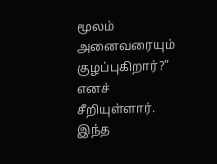மூலம் அனைவரையும் குழப்புகிறார்?” எனச் சீறியுள்ளார். இந்த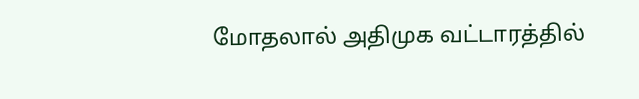மோதலால் அதிமுக வட்டாரத்தில்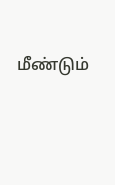மீண்டும்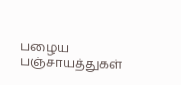பழைய பஞ்சாயத்துகள்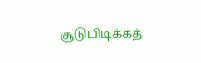சூடுபிடிக்கத்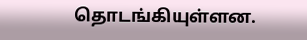தொடங்கியுள்ளன.